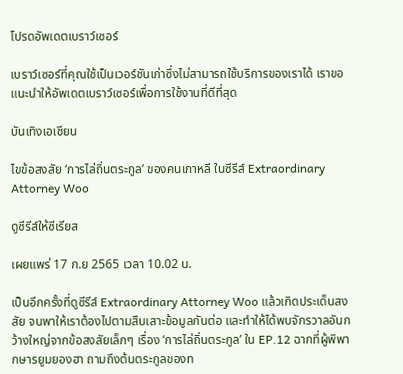โปรดอัพเดตเบราว์เซอร์

เบราว์เซอร์ที่คุณใช้เป็นเวอร์ชันเก่าซึ่งไม่สามารถใช้บริการของเราได้ เราขอแนะนำให้อัพเดตเบราว์เซอร์เพื่อการใช้งานที่ดีที่สุด

บันเทิงเอเชียน

ไขข้อสงสัย ‘การไล่ถิ่นตระกูล’ ของคนเกาหลี ในซีรีส์ Extraordinary Attorney Woo

ดูซีรีส์ให้ซีเรียส

เผยแพร่ 17 ก.ย 2565 เวลา 10.02 น.

เป็นอีกครั้งที่ดูซีรีส์ Extraordinary Attorney Woo แล้วเกิดประเด็นสงสัย จนพาให้เราต้องไปตามสืบเสาะข้อมูลกันต่อ และทำให้ได้พบจักรวาลอันกว้างใหญ่จากข้อสงสัยเล็กๆ เรื่อง ‘การไล่ถิ่นตระกูล’ ใน EP.12 ฉากที่ผู้พิพากษารยูมยองฮา ถามถึงต้นตระกูลของท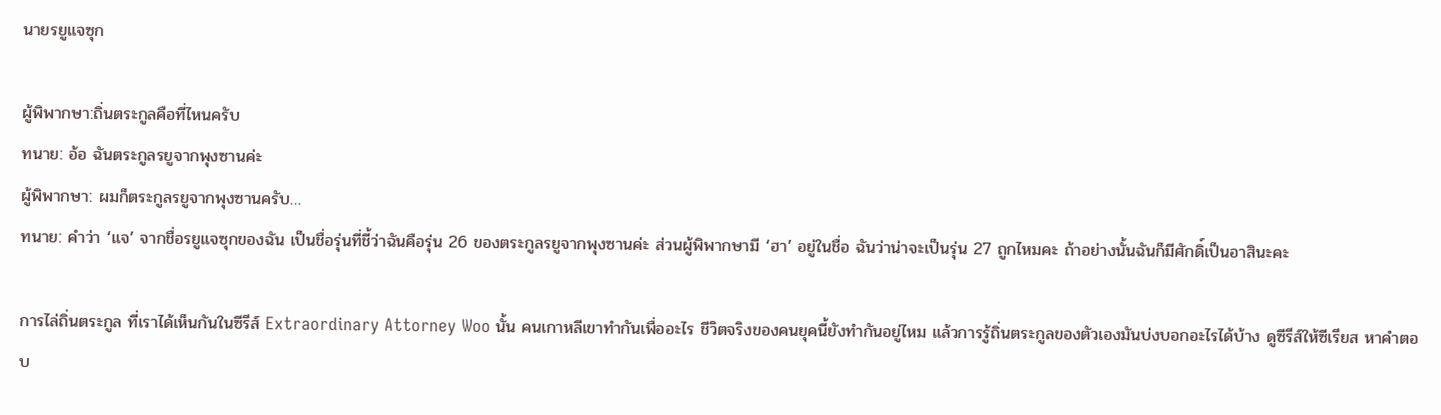นายรยูแจซุก

ผู้พิพากษา:ถิ่นตระกูลคือที่ไหนครับ
ทนาย: อ้อ ฉันตระกูลรยูจากพุงซานค่ะ
ผู้พิพากษา: ผมก็ตระกูลรยูจากพุงซานครับ…
ทนาย: คำว่า ‘แจ’ จากชื่อรยูแจซุกของฉัน เป็นชื่อรุ่นที่ชี้ว่าฉันคือรุ่น 26 ของตระกูลรยูจากพุงซานค่ะ ส่วนผู้พิพากษามี ‘ฮา’ อยู่ในชื่อ ฉันว่าน่าจะเป็นรุ่น 27 ถูกไหมคะ ถ้าอย่างนั้นฉันก็มีศักดิ์เป็นอาสินะคะ

การไล่ถิ่นตระกูล ที่เราได้เห็นกันในซีรีส์ Extraordinary Attorney Woo นั้น คนเกาหลีเขาทำกันเพื่ออะไร ชีวิตจริงของคนยุคนี้ยังทำกันอยู่ไหม แล้วการรู้ถิ่นตระกูลของตัวเองมันบ่งบอกอะไรได้บ้าง ดูซีรีส์ให้ซีเรียส หาคำตอบ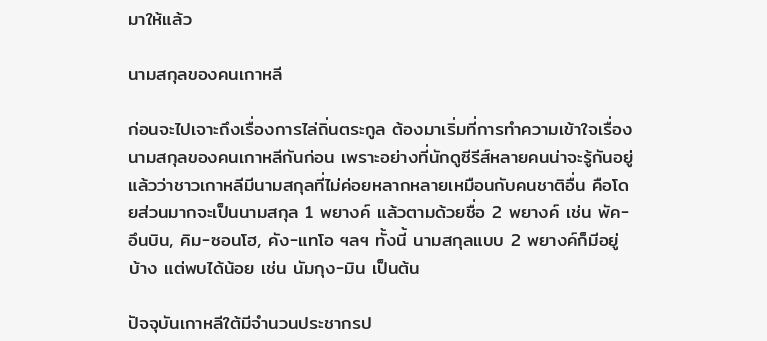มาให้แล้ว

นามสกุลของคนเกาหลี

ก่อนจะไปเจาะถึงเรื่องการไล่ถิ่นตระกูล ต้องมาเริ่มที่การทำความเข้าใจเรื่องนามสกุลของคนเกาหลีกันก่อน เพราะอย่างที่นักดูซีรีส์หลายคนน่าจะรู้กันอยู่แล้วว่าชาวเกาหลีมีนามสกุลที่ไม่ค่อยหลากหลายเหมือนกับคนชาติอื่น คือโดยส่วนมากจะเป็นนามสกุล 1 พยางค์ แล้วตามด้วยชื่อ 2 พยางค์ เช่น พัค-อึนบิน, คิม-ซอนโฮ, คัง-แทโอ ฯลฯ ทั้งนี้ นามสกุลแบบ 2 พยางค์ก็มีอยู่บ้าง แต่พบได้น้อย เช่น นัมกุง-มิน เป็นต้น

ปัจจุบันเกาหลีใต้มีจำนวนประชากรป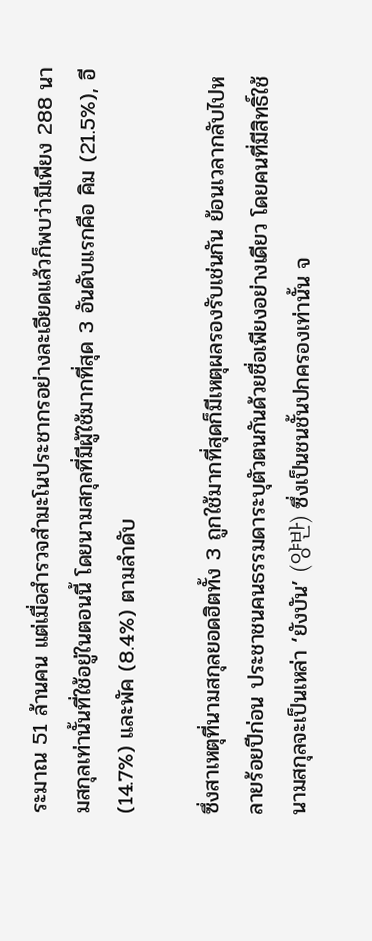ระมาณ 51 ล้านคน แต่เมื่อสำรวจสำมะโนประชากรอย่างละเอียดแล้วก็พบว่ามีเพียง 288 นามสกุลเท่านั้นที่ใช้อยู่ในตอนนี้ โดยนามสกุลที่มีผู้ใช้มากที่สุด 3 อันดับแรกคือ คิม (21.5%), อี (14.7%) และพัค (8.4%) ตามลำดับ

ซึ่งสาเหตุที่นามสกุลยอดฮิตทั้ง 3 ถูกใช้มากที่สุดก็มีเหตุผลรองรับเช่นกัน ย้อนเวลากลับไปหลายร้อยปีก่อน ประชาชนคนธรรมดาระบุตัวตนกันด้วยชื่อเพียงอย่างเดียว โดยคนที่มีสิทธิ์ใช้นามสกุลจะเป็นเหล่า ‘ยังบัน’ (양반) ซึ่งเป็นชนชั้นปกครองเท่านั้น จ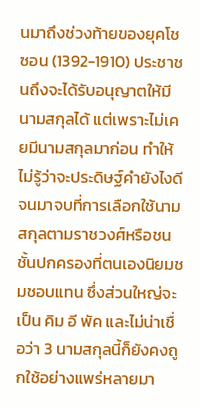นมาถึงช่วงท้ายของยุคโชซอน (1392-1910) ประชาชนถึงจะได้รับอนุญาตให้มีนามสกุลได้ แต่เพราะไม่เคยมีนามสกุลมาก่อน ทำให้ไม่รู้ว่าจะประดิษฐ์คำยังไงดี จนมาจบที่การเลือกใช้นามสกุลตามราชวงศ์หรือชนชั้นปกครองที่ตนเองนิยมชมชอบแทน ซึ่งส่วนใหญ่จะเป็น คิม อี พัค และไม่น่าเชื่อว่า 3 นามสกุลนี้ก็ยังคงถูกใช้อย่างแพร่หลายมา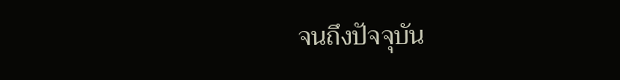จนถึงปัจจุบัน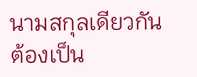นามสกุลเดียวกัน ต้องเป็น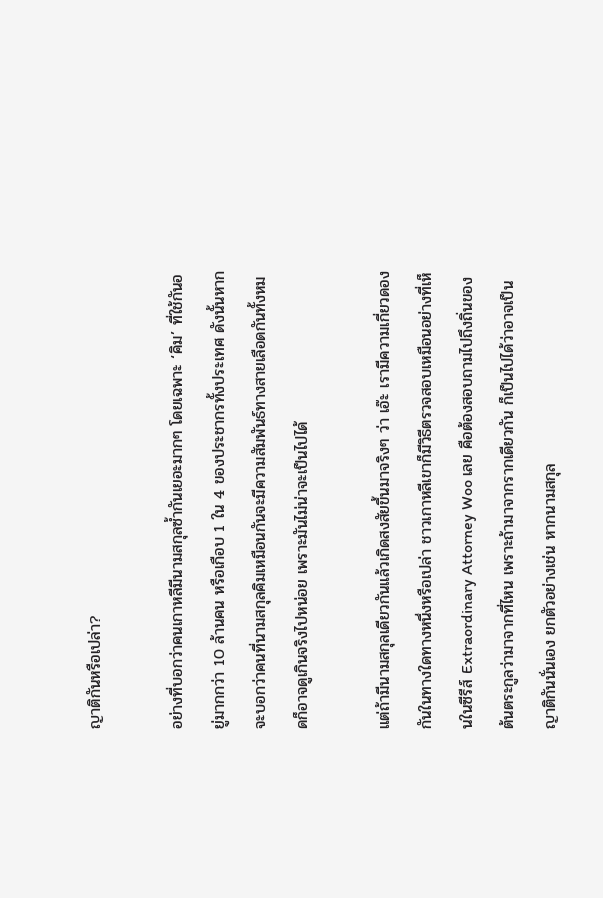ญาติกันหรือเปล่า?

อย่างที่บอกว่าคนเกาหลีมีนามสกุลซ้ำกันเยอะมากๆ โดยเฉพาะ ‘คิม’ ที่ใช้กันอยู่มากกว่า 10 ล้านคน หรือเกือบ 1 ใน 4 ของประชากรทั้งประเทศ ดังนั้นหากจะบอกว่าคนที่นามสกุลคิมเหมือนกันจะมีความสัมพันธ์ทางสายเลือดกันทั้งหมดก็อาจดูเกินจริงไปหน่อย เพราะมันไม่น่าจะเป็นไปได้

แต่ถ้ามีนามสกุลเดียวกันแล้วเกิดสงสัยขึ้นมาจริงๆ ว่า เอ๊ะ เรามีความเกี่ยวดองกันในทางใดทางหนึ่งหรือเปล่า ชาวเกาหลีเขาก็มีวิธีตรวจสอบเหมือนอย่างที่เห็นในซีรีส์ Extraordinary Attorney Woo เลย คือต้องสอบถามไปถึงถิ่นของต้นตระกูลว่ามาจากที่ไหน เพราะถ้ามาจากรากเดียวกัน ก็เป็นไปได้ว่าอาจเป็นญาติกันนั่นเอง ยกตัวอย่างเช่น หากนามสกุล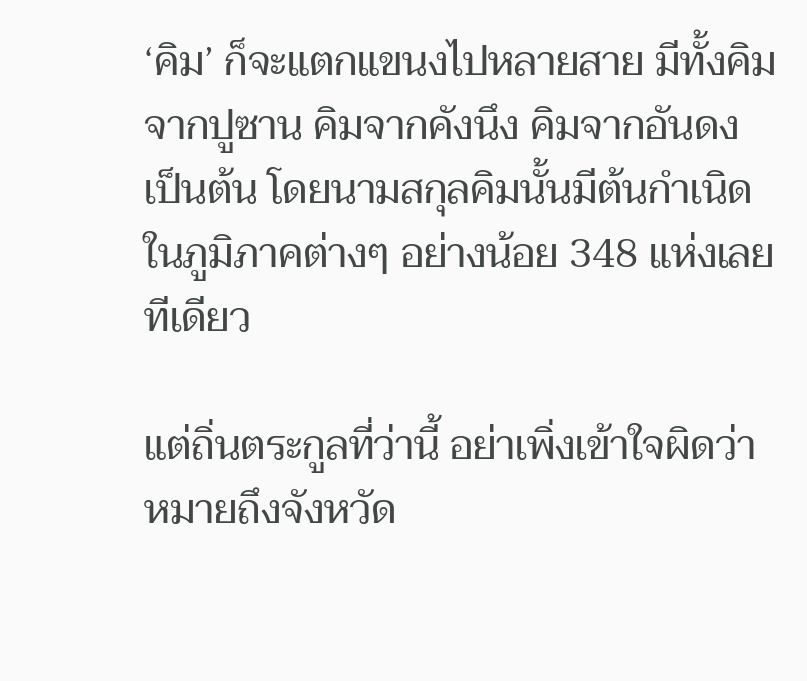‘คิม’ ก็จะแตกแขนงไปหลายสาย มีทั้งคิมจากปูซาน คิมจากคังนึง คิมจากอันดง เป็นต้น โดยนามสกุลคิมนั้นมีต้นกำเนิดในภูมิภาคต่างๆ อย่างน้อย 348 แห่งเลยทีเดียว

แต่ถิ่นตระกูลที่ว่านี้ อย่าเพิ่งเข้าใจผิดว่าหมายถึงจังหวัด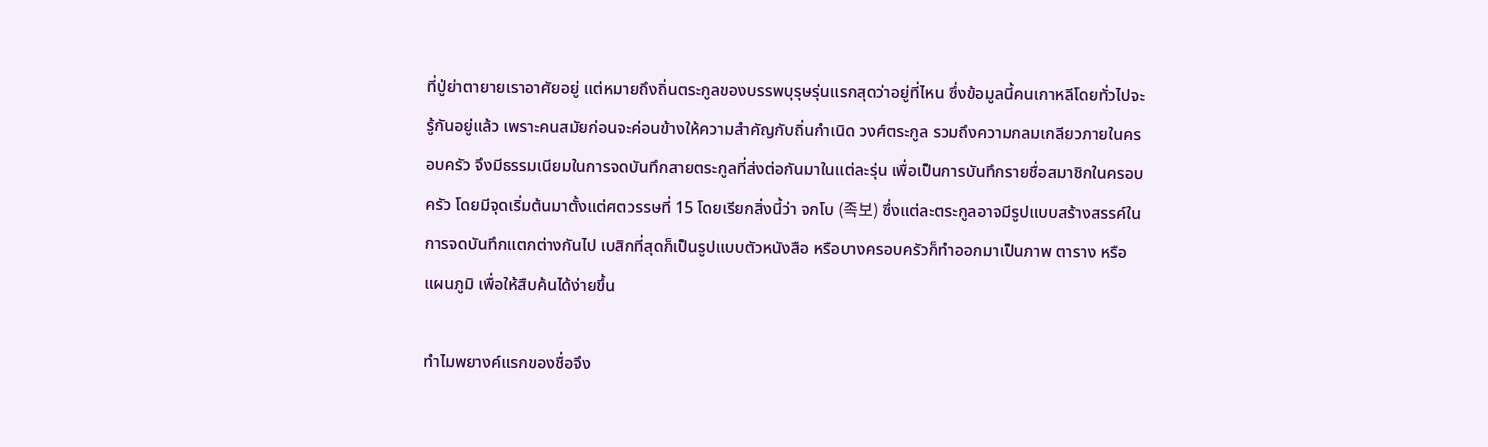ที่ปู่ย่าตายายเราอาศัยอยู่ แต่หมายถึงถิ่นตระกูลของบรรพบุรุษรุ่นแรกสุดว่าอยู่ที่ไหน ซึ่งข้อมูลนี้คนเกาหลีโดยทั่วไปจะรู้กันอยู่แล้ว เพราะคนสมัยก่อนจะค่อนข้างให้ความสำคัญกับถิ่นกำเนิด วงศ์ตระกูล รวมถึงความกลมเกลียวภายในครอบครัว จึงมีธรรมเนียมในการจดบันทึกสายตระกูลที่ส่งต่อกันมาในแต่ละรุ่น เพื่อเป็นการบันทึกรายชื่อสมาชิกในครอบครัว โดยมีจุดเริ่มต้นมาตั้งแต่ศตวรรษที่ 15 โดยเรียกสิ่งนี้ว่า จกโบ (족보) ซึ่งแต่ละตระกูลอาจมีรูปแบบสร้างสรรค์ในการจดบันทึกแตกต่างกันไป เบสิกที่สุดก็เป็นรูปแบบตัวหนังสือ หรือบางครอบครัวก็ทำออกมาเป็นภาพ ตาราง หรือแผนภูมิ เพื่อให้สืบค้นได้ง่ายขึ้น

ทำไมพยางค์แรกของชื่อจึง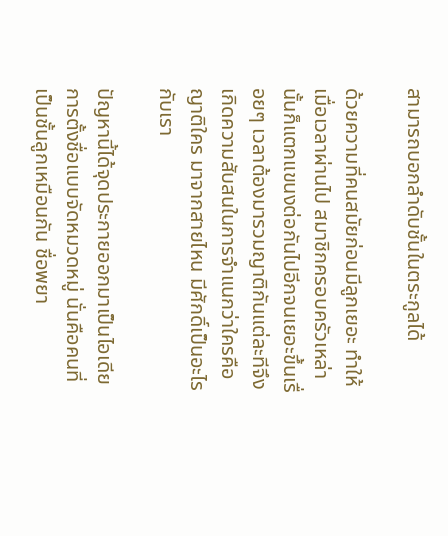สามารถบอกลำดับชั้นในตระกูลได้

ด้วยความที่คนสมัยก่อนมีลูกเยอะ ทำให้เมื่อเวลาผ่านไป สมาชิกครอบครัวเหล่านั้นก็แตกแขนงต่อกันไปอีกจนเยอะขึ้นเรื่อยๆ เวลาต้องมารวมญาติกันแต่ละทีจึงเกิดความสับสนในการจำแนกว่าใครคือญาติใคร มาจากสายไหน มีศักดิ์เป็นอะไรกับเรา

ปัญหานี้ได้จุดประกายออกมาเป็นไอเดียการตั้งชื่อแบบจัดหมวดหมู่ นั่นคือคนที่เป็นชั้นลูกเหมือนกัน ชื่อพยา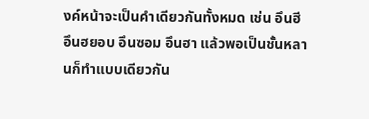งค์หน้าจะเป็นคำเดียวกันทั้งหมด เช่น อึนฮี อึนฮยอบ อึนซอม อึนฮา แล้วพอเป็นชั้นหลานก็ทำแบบเดียวกัน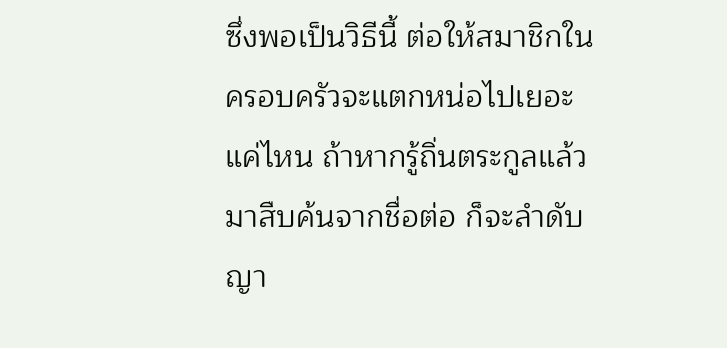ซึ่งพอเป็นวิธีนี้ ต่อให้สมาชิกในครอบครัวจะแตกหน่อไปเยอะแค่ไหน ถ้าหากรู้ถิ่นตระกูลแล้วมาสืบค้นจากชื่อต่อ ก็จะลำดับญา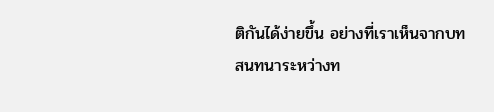ติกันได้ง่ายขึ้น อย่างที่เราเห็นจากบทสนทนาระหว่างท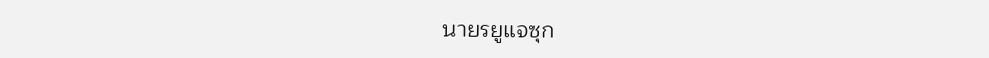นายรยูแจซุก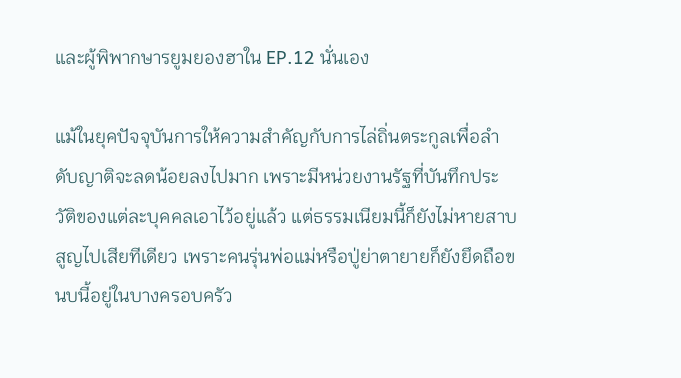และผู้พิพากษารยูมยองฮาใน EP.12 นั่นเอง

แม้ในยุคปัจจุบันการให้ความสำคัญกับการไล่ถิ่นตระกูลเพื่อลำดับญาติจะลดน้อยลงไปมาก เพราะมีหน่วยงานรัฐที่บันทึกประวัติของแต่ละบุคคลเอาไว้อยู่แล้ว แต่ธรรมเนียมนี้ก็ยังไม่หายสาบสูญไปเสียทีเดียว เพราะคนรุ่นพ่อแม่หรือปู่ย่าตายายก็ยังยึดถือขนบนี้อยู่ในบางครอบครัว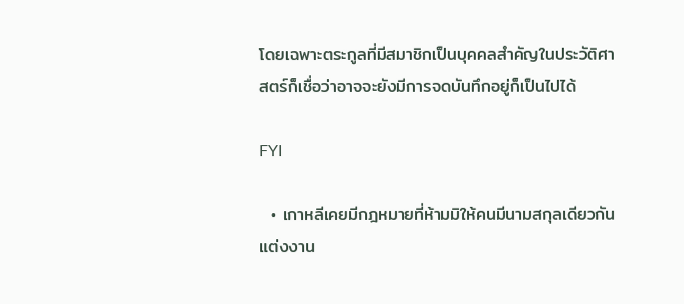โดยเฉพาะตระกูลที่มีสมาชิกเป็นบุคคลสำคัญในประวัติศาสตร์ก็เชื่อว่าอาจจะยังมีการจดบันทึกอยู่ก็เป็นไปได้

FYI

  • เกาหลีเคยมีกฎหมายที่ห้ามมิให้คนมีนามสกุลเดียวกันแต่งงาน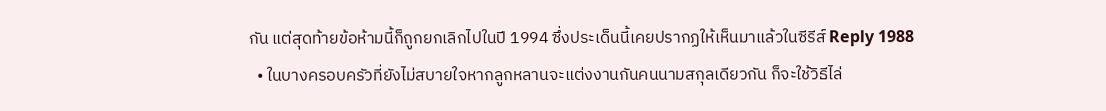กัน แต่สุดท้ายข้อห้ามนี้ก็ถูกยกเลิกไปในปี 1994 ซึ่งประเด็นนี้เคยปรากฏให้เห็นมาแล้วในซีรีส์ Reply 1988
  • ในบางครอบครัวที่ยังไม่สบายใจหากลูกหลานจะแต่งงานกันคนนามสกุลเดียวกัน ก็จะใช้วิธีไล่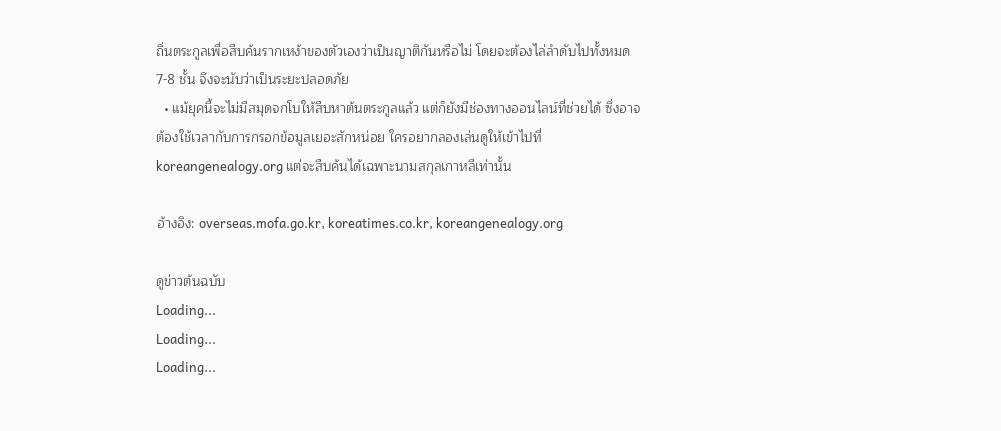ถิ่นตระกูลเพื่อสืบค้นรากเหง้าของตัวเองว่าเป็นญาติกันหรือไม่ โดยจะต้องไล่ลำดับไปทั้งหมด 7-8 ชั้น จึงจะนับว่าเป็นระยะปลอดภัย
  • แม้ยุคนี้จะไม่มีสมุดจกโบให้สืบหาต้นตระกูลแล้ว แต่ก็ยังมีช่องทางออนไลน์ที่ช่วยได้ ซึ่งอาจต้องใช้เวลากับการกรอกข้อมูลเยอะสักหน่อย ใครอยากลองเล่นดูให้เข้าไปที่ koreangenealogy.org แต่จะสืบค้นได้เฉพาะนามสกุลเกาหลีเท่านั้น

อ้างอิง: overseas.mofa.go.kr, koreatimes.co.kr, koreangenealogy.org

ดูข่าวต้นฉบับ
Loading...
Loading...
Loading...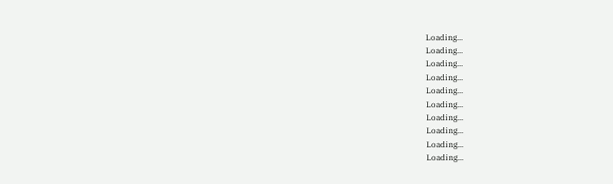Loading...
Loading...
Loading...
Loading...
Loading...
Loading...
Loading...
Loading...
Loading...
Loading...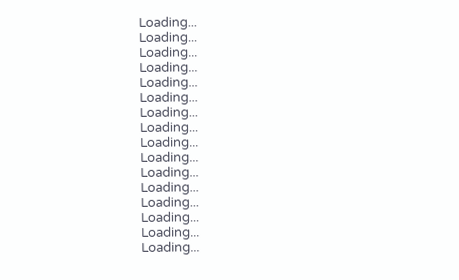Loading...
Loading...
Loading...
Loading...
Loading...
Loading...
Loading...
Loading...
Loading...
Loading...
Loading...
Loading...
Loading...
Loading...
Loading...
Loading...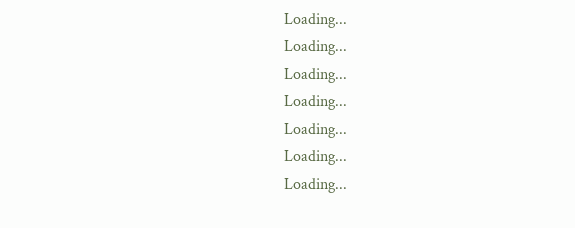Loading...
Loading...
Loading...
Loading...
Loading...
Loading...
Loading...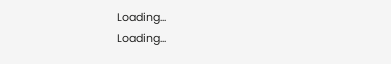Loading...
Loading...